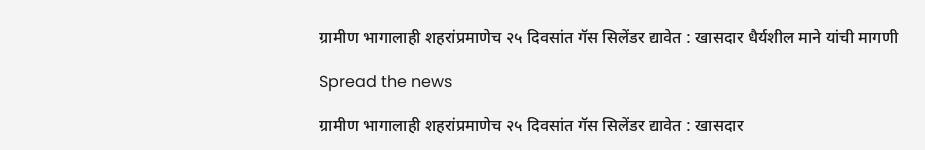ग्रामीण भागालाही शहरांप्रमाणेच २५ दिवसांत गॅस सिलेंडर द्यावेत : खासदार धैर्यशील माने यांची मागणी

Spread the news

ग्रामीण भागालाही शहरांप्रमाणेच २५ दिवसांत गॅस सिलेंडर द्यावेत : खासदार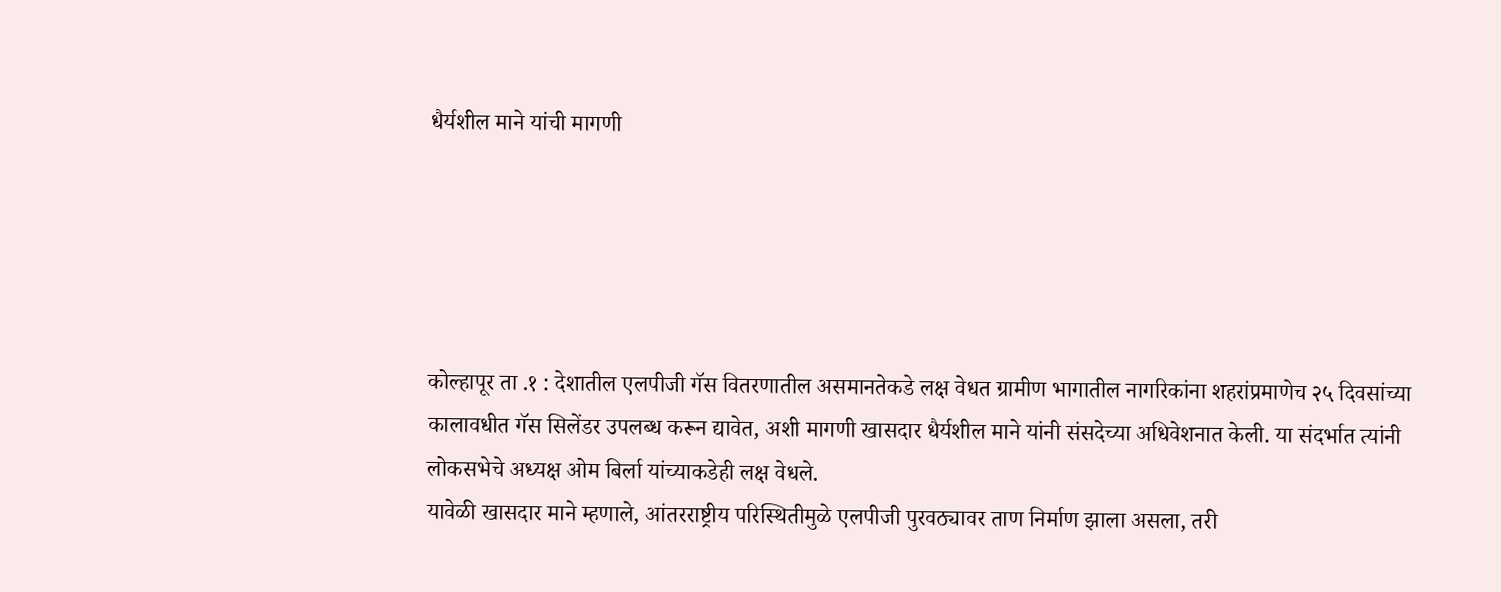धैर्यशील माने यांची मागणी





कोल्हापूर ता .१ : देशातील एलपीजी गॅस वितरणातील असमानतेकडे लक्ष वेधत ग्रामीण भागातील नागरिकांना शहरांप्रमाणेच २५ दिवसांच्या कालावधीत गॅस सिलेंडर उपलब्ध करून द्यावेत, अशी मागणी खासदार धैर्यशील माने यांनी संसदेच्या अधिवेशनात केली. या संदर्भात त्यांनी लोकसभेचे अध्यक्ष ओम बिर्ला यांच्याकडेही लक्ष वेधले.
यावेळी खासदार माने म्हणाले, आंतरराष्ट्रीय परिस्थितीमुळे एलपीजी पुरवठ्यावर ताण निर्माण झाला असला, तरी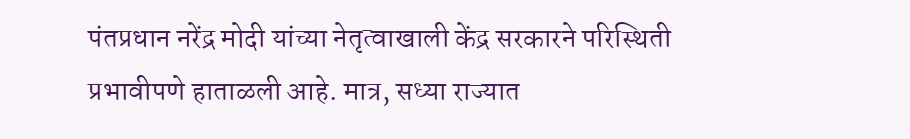पंतप्रधान नरेंद्र मोदी यांच्या नेतृत्वाखाली केंद्र सरकारने परिस्थिती प्रभावीपणे हाताळली आहे. मात्र, सध्या राज्यात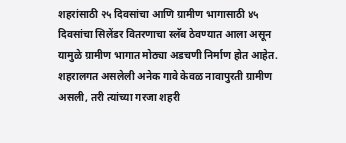शहरांसाठी २५ दिवसांचा आणि ग्रामीण भागासाठी ४५ दिवसांचा सिलेंडर वितरणाचा स्लॅब ठेवण्यात आला असून यामुळे ग्रामीण भागात मोठ्या अडचणी निर्माण होत आहेत.
शहरालगत असलेली अनेक गावे केवळ नावापुरती ग्रामीण असली, तरी त्यांच्या गरजा शहरी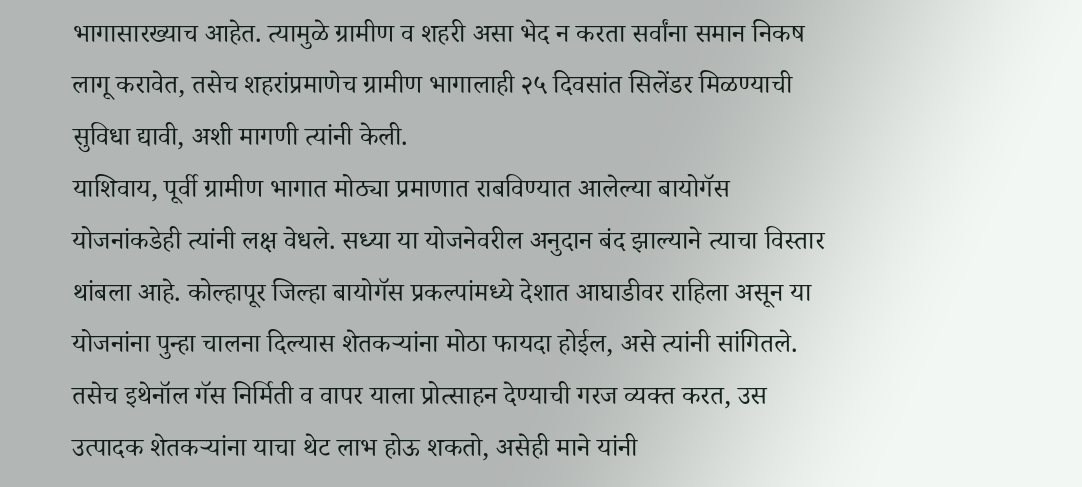भागासारख्याच आहेत. त्यामुळे ग्रामीण व शहरी असा भेद न करता सर्वांना समान निकष लागू करावेत, तसेच शहरांप्रमाणेच ग्रामीण भागालाही २५ दिवसांत सिलेंडर मिळण्याची सुविधा द्यावी, अशी मागणी त्यांनी केली.
याशिवाय, पूर्वी ग्रामीण भागात मोठ्या प्रमाणात राबविण्यात आलेल्या बायोगॅस योजनांकडेही त्यांनी लक्ष वेधले. सध्या या योजनेवरील अनुदान बंद झाल्याने त्याचा विस्तार थांबला आहे. कोल्हापूर जिल्हा बायोगॅस प्रकल्पांमध्ये देशात आघाडीवर राहिला असून या योजनांना पुन्हा चालना दिल्यास शेतकऱ्यांना मोठा फायदा होईल, असे त्यांनी सांगितले.
तसेच इथेनॉल गॅस निर्मिती व वापर याला प्रोत्साहन देण्याची गरज व्यक्त करत, उस उत्पादक शेतकऱ्यांना याचा थेट लाभ होऊ शकतो, असेही माने यांनी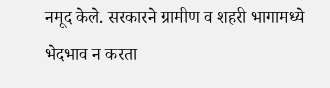नमूद केले. सरकारने ग्रामीण व शहरी भागामध्ये भेदभाव न करता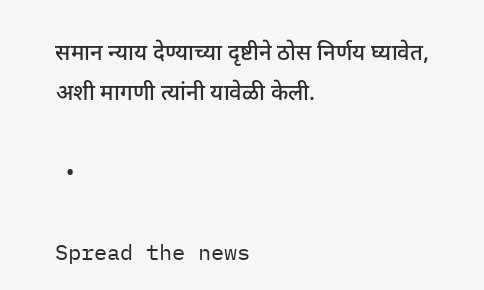समान न्याय देण्याच्या दृष्टीने ठोस निर्णय घ्यावेत, अशी मागणी त्यांनी यावेळी केली.

  •

Spread the news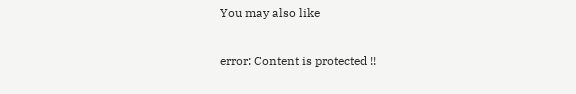You may also like

error: Content is protected !!